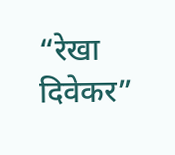“रेखा दिवेकर”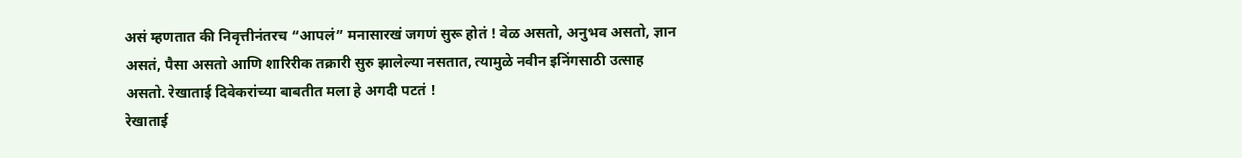असं म्हणतात की निवृत्तीनंतरच “आपलं” मनासारखं जगणं सुरू होतं ! वेळ असतो, अनुभव असतो, ज्ञान असतं, पैसा असतो आणि शारिरीक तक्रारी सुरु झालेल्या नसतात, त्यामुळे नवीन इनिंगसाठी उत्साह असतो. रेखाताई दिवेकरांच्या बाबतीत मला हे अगदी पटतं !
रेखाताई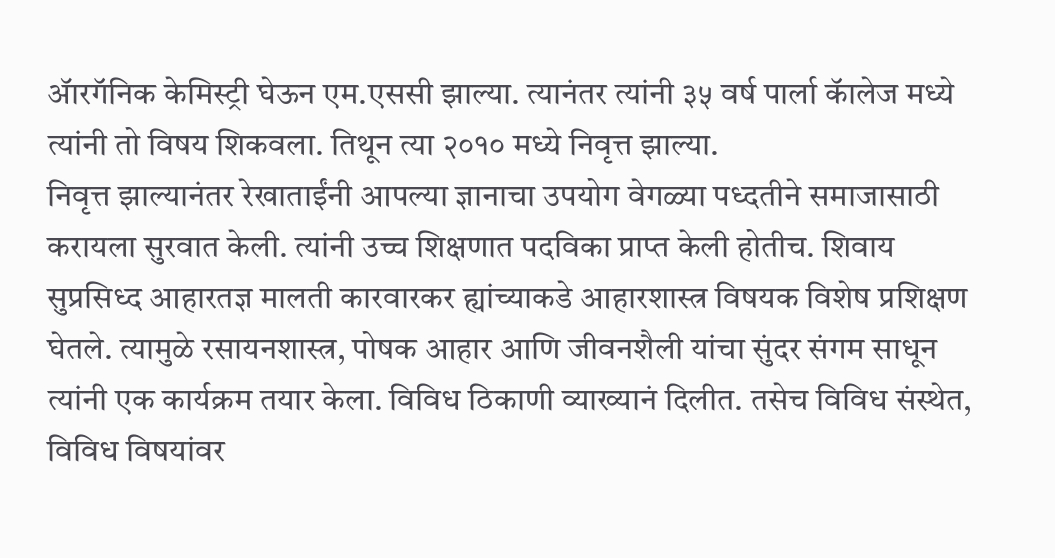ॲारगॅनिक केमिस्ट्री घेऊन एम.एससी झाल्या. त्यानंतर त्यांनी ३५ वर्ष पार्ला कॅालेज मध्ये त्यांनी तो विषय शिकवला. तिथून त्या २०१० मध्ये निवृत्त झाल्या.
निवृत्त झाल्यानंतर रेखाताईंनी आपल्या ज्ञानाचा उपयोग वेगळ्या पध्दतीने समाजासाठी करायला सुरवात केली. त्यांनी उच्च शिक्षणात पदविका प्राप्त केली होतीच. शिवाय सुप्रसिध्द आहारतज्ञ मालती कारवारकर ह्यांच्याकडे आहारशास्त्र विषयक विशेष प्रशिक्षण घेतले. त्यामुळे रसायनशास्त्र, पोषक आहार आणि जीवनशैली यांचा सुंदर संगम साधून त्यांनी एक कार्यक्रम तयार केला. विविध ठिकाणी व्याख्यानं दिलीत. तसेच विविध संस्थेत, विविध विषयांवर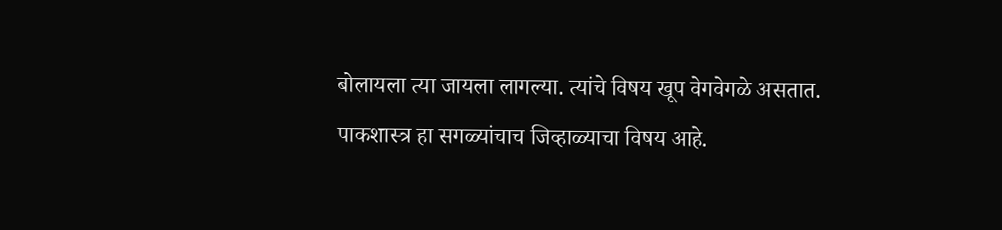बोलायला त्या जायला लागल्या. त्यांचे विषय खूप वेगवेगळे असतात.
पाकशास्त्र हा सगळ्यांचाच जिव्हाळ्याचा विषय आहे.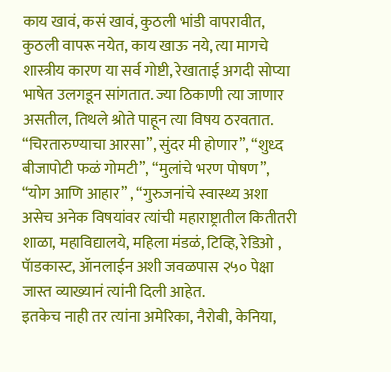काय खावं, कसं खावं, कुठली भांडी वापरावीत, कुठली वापरू नयेत, काय खाऊ नये, त्या मागचे शास्त्रीय कारण या सर्व गोष्टी, रेखाताई अगदी सोप्या भाषेत उलगडून सांगतात. ज्या ठिकाणी त्या जाणार असतील, तिथले श्रोते पाहून त्या विषय ठरवतात. “चिरतारुण्याचा आरसा”, सुंदर मी होणार”, “शुध्द बीजापोटी फळं गोमटी”, “मुलांचे भरण पोषण”, “योग आणि आहार” , “गुरुजनांचे स्वास्थ्य अशा असेच अनेक विषयांवर त्यांची महाराष्ट्रातील कितीतरी शाळा, महाविद्यालये, महिला मंडळं, टिव्हि, रेडिओ , पॅाडकास्ट, ॲानलाईन अशी जवळपास २५० पेक्षा जास्त व्याख्यानं त्यांनी दिली आहेत.
इतकेच नाही तर त्यांना अमेरिका, नैरोबी, केनिया,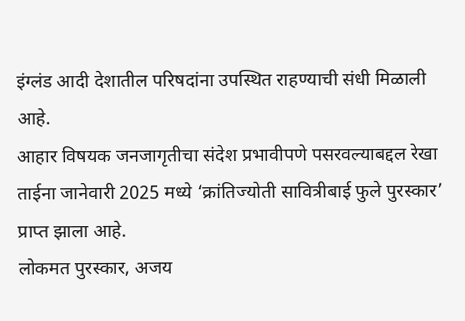इंग्लंड आदी देशातील परिषदांना उपस्थित राहण्याची संधी मिळाली आहे.
आहार विषयक जनजागृतीचा संदेश प्रभावीपणे पसरवल्याबद्दल रेखा ताईना जानेवारी 2025 मध्ये ‘क्रांतिज्योती सावित्रीबाई फुले पुरस्कार’ प्राप्त झाला आहे.
लोकमत पुरस्कार, अजय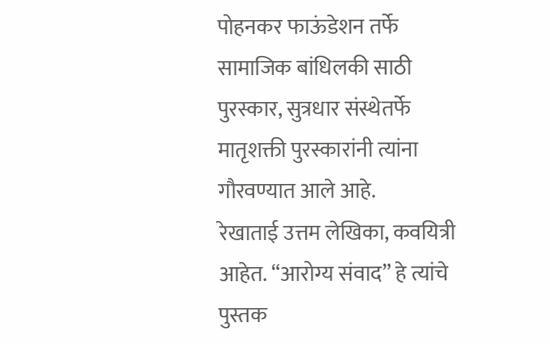पोहनकर फाऊंडेशन तर्फे सामाजिक बांधिलकी साठी पुरस्कार, सुत्रधार संस्थेतर्फे मातृशक्ती पुरस्कारांनी त्यांना गौरवण्यात आले आहे.
रेखाताई उत्तम लेखिका, कवयित्री आहेत. “आरोग्य संवाद” हे त्यांचे पुस्तक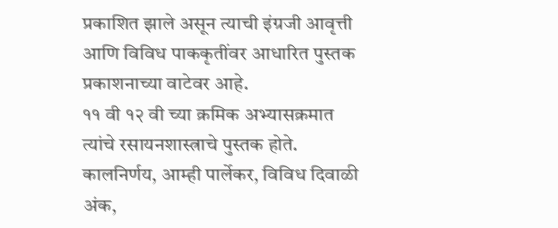प्रकाशित झाले असून त्याची इंग्रजी आवृत्ती आणि विविध पाककृतींवर आधारित पुस्तक प्रकाशनाच्या वाटेवर आहे.
११ वी १२ वी च्या क्रमिक अभ्यासक्रमात त्यांचे रसायनशास्त्राचे पुस्तक होते. कालनिर्णय, आम्ही पार्लेकर, विविध दिवाळी अंक,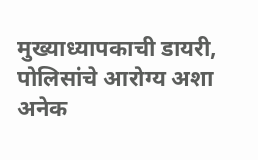मुख्याध्यापकाची डायरी, पोलिसांचे आरोग्य अशा अनेक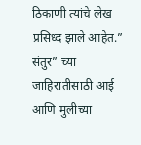ठिकाणी त्यांचे लेख प्रसिध्द झाले आहेत.” संतुर” च्या जाहिरातीसाठी आई आणि मुलीच्या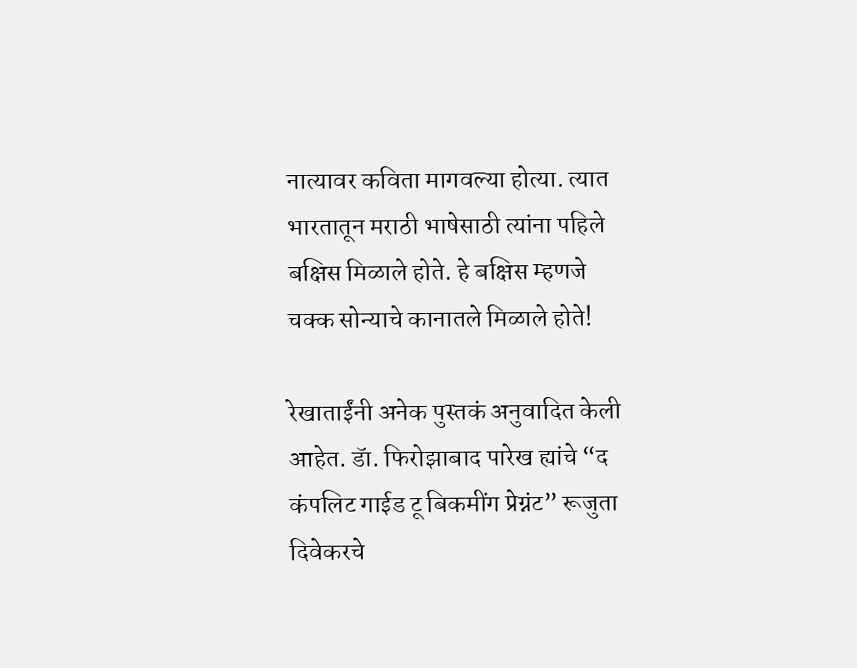नात्यावर कविता मागवल्या होत्या. त्यात भारतातून मराठी भाषेसाठी त्यांना पहिले बक्षिस मिळाले होते. हे बक्षिस म्हणजे चक्क सोन्याचे कानातले मिळाले होते!

रेखाताईंनी अनेक पुस्तकं अनुवादित केली आहेत. डॅा. फिरोझाबाद पारेख ह्यांचे “द कंपलिट गाईड टू बिकमींग प्रेग्नंट” रूजुता दिवेकरचे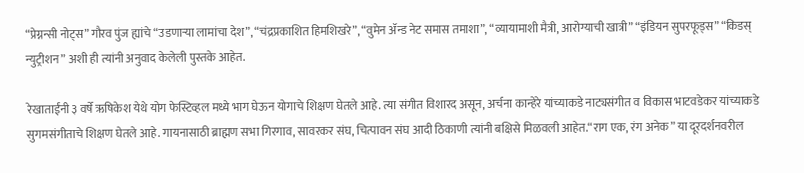“प्रेग्नन्सी नोट्स” गौरव पुंज ह्यांचे “उडणाऱ्या लामांचा देश”, “चंद्रप्रकाशित हिमशिखरे”, “वुमेन ॲन्ड नेट समास तमाशा”, “व्यायामाशी मैत्री, आरोग्याची खात्री” “इंडियन सुपरफूड्स” “किडस् न्युट्रीशन” अशी ही त्यांनी अनुवाद केलेली पुस्तके आहेत.

रेखाताईंनी ३ वर्षे ऋषिकेश येथे योग फेस्टिव्हल मध्ये भाग घेऊन योगाचे शिक्षण घेतले आहे. त्या संगीत विशारद असून, अर्चना कान्हेरे यांच्याकडे नाट्यसंगीत व विकास भाटवडेकर यांच्याकडे सुगमसंगीताचे शिक्षण घेतले आहे. गायनासाठी ब्राह्मण सभा गिरगाव, सावरकर संघ, चित्पावन संघ आदी ठिकाणी त्यांनी बक्षिसे मिळवली आहेत.“राग एक, रंग अनेक” या दूरदर्शनवरील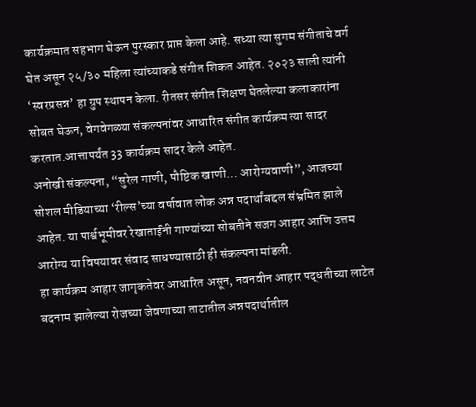कार्यक्रमात सहभाग घेऊन पुरस्कार प्राप्त केला आहे. सध्या त्या सुगम संगीताचे वर्ग घेत असून २५/३० महिला त्यांच्याकडे संगीत शिकत आहेत. २०२३ साली त्यांनी ‘स्वरप्रसन्न’ हा ग्रुप स्थापन केला. रीतसर संगीत शिक्षण घेतलेल्या कलाकारांना सोबत घेऊन, वेगवेगळ्या संकल्पनांवर आधारित संगीत कार्यक्रम त्या सादर करतात.आत्तापर्यंत 33 कार्यक्रम सादर केले आहेत.
अनोखी संकल्पना, “सुरेल गाणी, पौष्टिक खाणी… आरोग्यवाणी”, आजच्या सोशल मीडियाच्या ‘रील्स’च्या वर्षावात लोक अन्न पदार्थांबद्दल संभ्रमित झाले आहेत. या पार्श्वभूमीवर रेखाताईंनी गाण्यांच्या सोबतीने सजग आहार आणि उत्तम आरोग्य या विषयावर संवाद साधण्यासाठी ही संकल्पना मांडली.
हा कार्यक्रम आहार जागृकतेवर आधारित असून, नवनवीन आहार पद्धतीच्या लाटेत बदनाम झालेल्या रोजच्या जेवणाच्या ताटातील अन्नपदार्थातील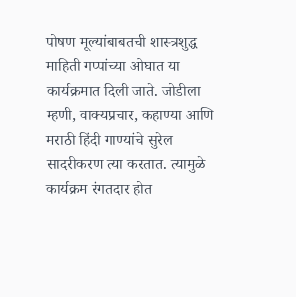पोषण मूल्यांबाबतची शास्त्रशुद्ध माहिती गप्पांच्या ओघात या कार्यक्रमात दिली जाते. जोडीला म्हणी, वाक्यप्रचार, कहाण्या आणि मराठी हिंदी गाण्यांचे सुरेल सादरीकरण त्या करतात. त्यामुळे कार्यक्रम रंगतदार होत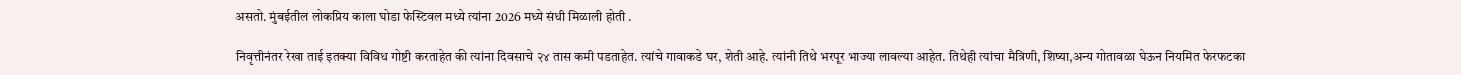असतो. मुंबईतील लोकप्रिय काला घोडा फेस्टिवल मध्ये त्यांना 2026 मध्ये संधी मिळाली होती .

निवृत्तीनंतर रेखा ताई इतक्या विविध गोष्टी करताहेत की त्यांना दिवसाचे २४ तास कमी पडताहेत. त्यांचे गावाकडे घर, शेती आहे. त्यांनी तिथे भरपूर भाज्या लावल्या आहेत. तिथेही त्यांचा मैत्रिणी, शिष्या,अन्य गोतावळा घेऊन नियमित फेरफटका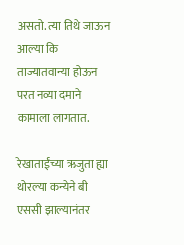असतो. त्या तिथे जाऊन आल्या कि ताज्यातवान्या होऊन परत नव्या दमाने कामाला लागतात.

रेखाताईंच्या ऋजुता ह्या थोरल्या कन्येने बी एससी झाल्यानंतर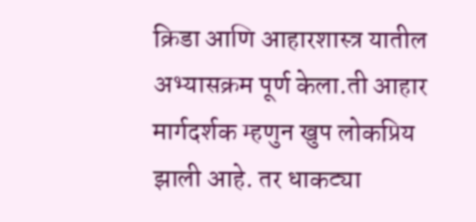क्रिडा आणि आहारशास्त्र यातील अभ्यासक्रम पूर्ण केला.ती आहार मार्गदर्शक म्हणुन खुप लोकप्रिय झाली आहे. तर धाकट्या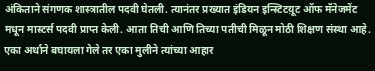अंकिताने संगणक शास्त्रातील पदवी घेतली. त्यानंतर प्रख्यात इंडियन इन्स्टिटय़ूट ऑफ मॅनेजमेंट मधून मास्टर्स पदवी प्राप्त केली. आता तिची आणि तिच्या पतीची मिळून मोठी शिक्षण संस्था आहे.
एका अर्थाने बघायला गेले तर एका मुलीने त्यांच्या आहार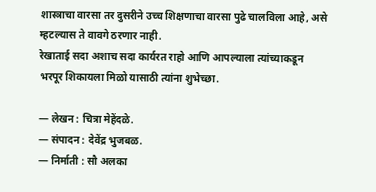शास्त्राचा वारसा तर दुसरीने उच्च शिक्षणाचा वारसा पुढे चालविला आहे, असे म्हटल्यास ते वावगे ठरणार नाही.
रेखाताई सदा अशाच सदा कार्यरत राहो आणि आपल्याला त्यांच्याकडून भरपूर शिकायला मिळो यासाठी त्यांना शुभेच्छा.

— लेखन : चित्रा मेहेंदळे.
— संपादन : देवेंद्र भुजबळ.
— निर्माती : सौ अलका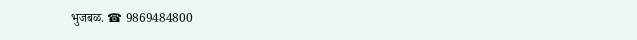भुजबळ. ☎ 9869484800